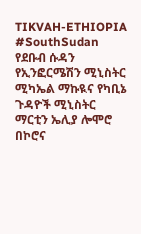TIKVAH-ETHIOPIA
#SouthSudan የደቡብ ሱዳን የኢንፎርሜሽን ሚኒስትር ሚካኤል ማኩዪና የካቢኔ ጉዳዮች ሚኒስትር ማርቲን ኤሊያ ሎሞሮ በኮሮና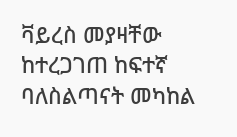ቫይረስ መያዛቸው ከተረጋገጠ ከፍተኛ ባለስልጣናት መካከል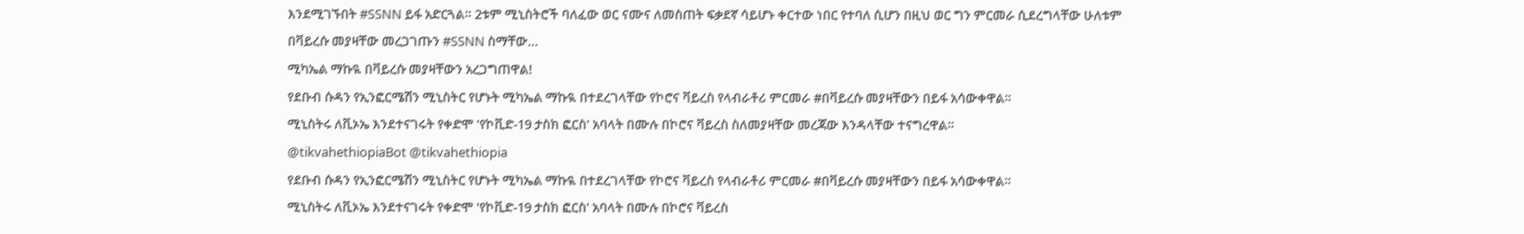እንደሚገኙበት #SSNN ይፋ አድርጓል። 2ቱም ሚኒስትሮች ባለፈው ወር ናሙና ለመስጠት ፍቃደኛ ሳይሆኑ ቀርተው ነበር የተባለ ሲሆን በዚህ ወር ግን ምርመራ ሲደረግላቸው ሁለቱም በቫይረሱ መያዛቸው መረጋገጡን #SSNN ስማቸው…
ሚካኤል ማኩዪ በቫይረሱ መያዛቸውን አረጋግጠዋል!
የደቡብ ሱዳን የኢንፎርሜሽን ሚኒስትር የሆኑት ሚካኤል ማኩዪ በተደረገላቸው የኮሮና ቫይረስ የላብራቶሪ ምርመራ #በቫይረሱ መያዛቸውን በይፋ አሳውቀዋል።
ሚኒስትሩ ለቪኦኤ እንደተናገሩት የቀድሞ 'የኮቪድ-19 ታስክ ፎርስ' አባላት በሙሉ በኮሮና ቫይረስ ስለመያዛቸው መረጃው እንዳላቸው ተናግረዋል።
@tikvahethiopiaBot @tikvahethiopia
የደቡብ ሱዳን የኢንፎርሜሽን ሚኒስትር የሆኑት ሚካኤል ማኩዪ በተደረገላቸው የኮሮና ቫይረስ የላብራቶሪ ምርመራ #በቫይረሱ መያዛቸውን በይፋ አሳውቀዋል።
ሚኒስትሩ ለቪኦኤ እንደተናገሩት የቀድሞ 'የኮቪድ-19 ታስክ ፎርስ' አባላት በሙሉ በኮሮና ቫይረስ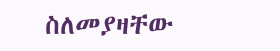ስለመያዛቸው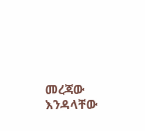መረጃው እንዳላቸው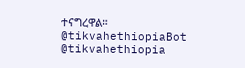ተናግረዋል።
@tikvahethiopiaBot @tikvahethiopia